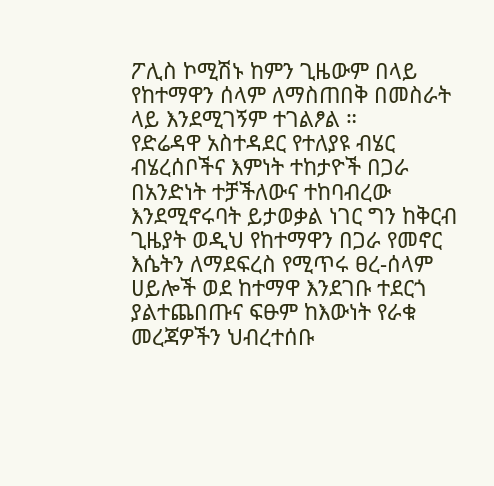ፖሊስ ኮሚሽኑ ከምን ጊዜውም በላይ የከተማዋን ሰላም ለማስጠበቅ በመስራት ላይ እንደሚገኝም ተገልፆል ።
የድሬዳዋ አስተዳደር የተለያዩ ብሄር ብሄረሰቦችና እምነት ተከታዮች በጋራ በአንድነት ተቻችለውና ተከባብረው እንደሚኖሩባት ይታወቃል ነገር ግን ከቅርብ ጊዜያት ወዲህ የከተማዋን በጋራ የመኖር እሴትን ለማደፍረስ የሚጥሩ ፀረ-ሰላም ሀይሎች ወደ ከተማዋ እንደገቡ ተደርጎ ያልተጨበጡና ፍፁም ከእውነት የራቁ መረጃዎችን ህብረተሰቡ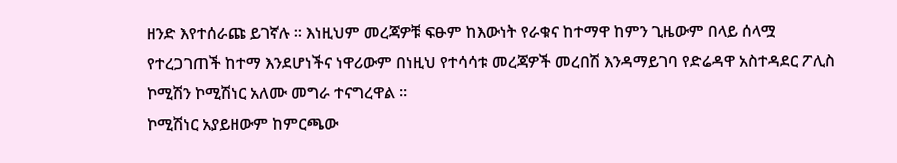ዘንድ እየተሰራጩ ይገኛሉ ። እነዚህም መረጃዎቹ ፍፁም ከእውነት የራቁና ከተማዋ ከምን ጊዜውም በላይ ሰላሟ የተረጋገጠች ከተማ እንደሆነችና ነዋሪውም በነዚህ የተሳሳቱ መረጃዎች መረበሽ እንዳማይገባ የድሬዳዋ አስተዳደር ፖሊስ ኮሚሽን ኮሚሽነር አለሙ መግራ ተናግረዋል ።
ኮሚሽነር አያይዘውም ከምርጫው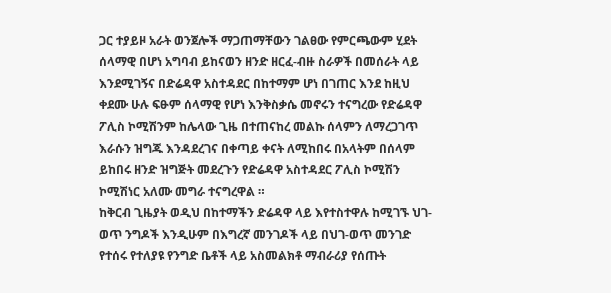ጋር ተያይዞ አራት ወንጀሎች ማጋጠማቸውን ገልፀው የምርጫውም ሂደት ሰላማዊ በሆነ አግባብ ይከናወን ዘንድ ዘርፈ-ብዙ ስራዎች በመሰራት ላይ እንደሚገኝና በድሬዳዋ አስተዳደር በከተማም ሆነ በገጠር እንደ ከዚህ ቀደሙ ሁሉ ፍፁም ሰላማዊ የሆነ እንቅስቃሴ መኖሩን ተናግረው የድሬዳዋ ፖሊስ ኮሚሽንም ከሌላው ጊዜ በተጠናከረ መልኩ ሰላምን ለማረጋገጥ እራሱን ዝግጁ እንዳደረገና በቀጣይ ቀናት ለሚከበሩ በአላትም በሰላም ይከበሩ ዘንድ ዝግጅት መደረጉን የድሬዳዋ አስተዳደር ፖሊስ ኮሚሽን ኮሚሽነር አለሙ መግራ ተናግረዋል ።
ከቅርብ ጊዜያት ወዲህ በከተማችን ድሬዳዋ ላይ እየተስተዋሉ ከሚገኙ ህገ-ወጥ ንግዶች እንዲሁም በእግረኛ መንገዶች ላይ በህገ-ወጥ መንገድ የተሰሩ የተለያዩ የንግድ ቤቶች ላይ አስመልክቶ ማብራሪያ የሰጡት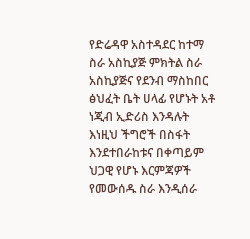የድሬዳዋ አስተዳደር ከተማ ስራ አስኪያጅ ምክትል ስራ አስኪያጅና የደንብ ማስከበር ፅህፈት ቤት ሀላፊ የሆኑት አቶ ነጂብ ኢድሪስ እንዳሉት እነዚህ ችግሮች በስፋት እንደተበራከቱና በቀጣይም ህጋዊ የሆኑ እርምጃዎች የመውሰዱ ስራ እንዲሰራ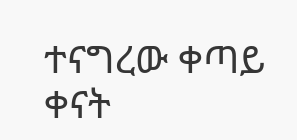ተናግረው ቀጣይ ቀናት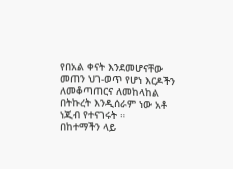የበአል ቀናት እንደመሆናቸው መጠን ህገ-ወጥ የሆነ እርዶችን ለመቆጣጠርና ለመከላከል በትኩረት እንዲሰራም ነው አቶ ነጂብ የተናገሩት ።
በከተማችን ላይ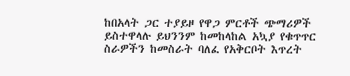ከበአላት ጋር ተያይዞ የዋጋ ምርቶች ጭማሪዎች ይስተዋላሉ ይህንንም ከመከላከል አኳያ የቁጥጥር ስራዎችን ከመስራት ባለፈ የአቅርቦት እጥረት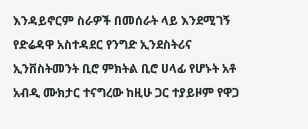እንዳይኖርም ስራዎች በመሰራት ላይ እንደሚገኝ የድሬዳዋ አስተዳደር የንግድ ኢንደስትሪና ኢንቨስትመንት ቢሮ ምክትል ቢሮ ሀላፊ የሆኑት አቶ አብዲ ሙክታር ተናግረው ከዚሁ ጋር ተያይዞም የዋጋ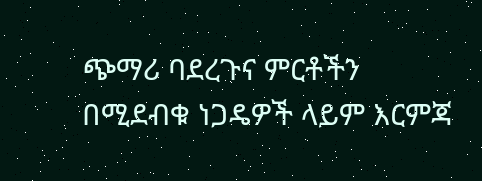ጭማሪ ባደረጉና ምርቶችን በሚደብቁ ነጋዴዎች ላይም እርምጃ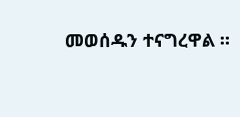መወሰዱን ተናግረዋል ።